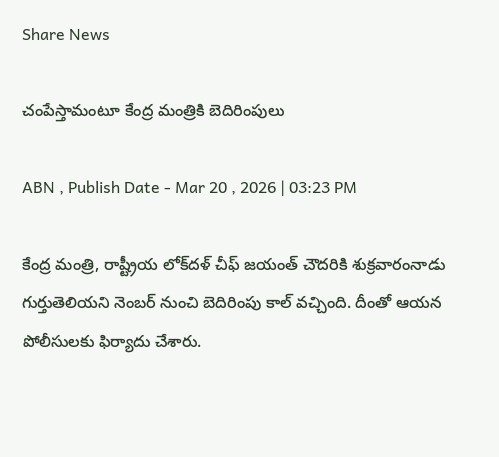Share News

చంపేస్తామంటూ కేంద్ర మంత్రికి బెదిరింపులు

ABN , Publish Date - Mar 20 , 2026 | 03:23 PM

కేంద్ర మంత్రి, రాష్ట్రీయ లోక్‌దళ్ చీఫ్ జయంత్ చౌదరికి శుక్రవారంనాడు గుర్తుతెలియని నెంబర్ నుంచి బెదిరింపు కాల్ వచ్చింది. దీంతో ఆయన పోలీసులకు ఫిర్యాదు చేశారు.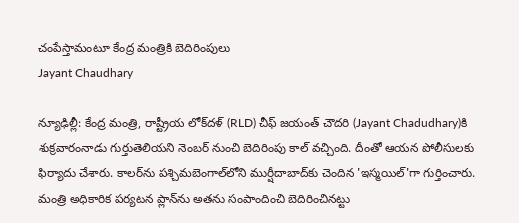చంపేస్తామంటూ కేంద్ర మంత్రికి బెదిరింపులు
Jayant Chaudhary

న్యూఢిల్లీ: కేంద్ర మంత్రి, రాష్ట్రీయ లోక్‌దళ్ (RLD) చీఫ్ జయంత్ చౌదరి (Jayant Chadudhary)కి శుక్రవారంనాడు గుర్తుతెలియని నెంబర్ నుంచి బెదిరింపు కాల్ వచ్చింది. దీంతో ఆయన పోలీసులకు ఫిర్యాదు చేశారు. కాలర్‌ను పశ్చిమబెంగాల్‌లోని ముర్షీదాబాద్‌కు చెందిన 'ఇస్మయిల్'గా గుర్తించారు. మంత్రి అధికారిక పర్యటన ప్లాన్‌ను అతను సంపాందించి బెదిరించినట్టు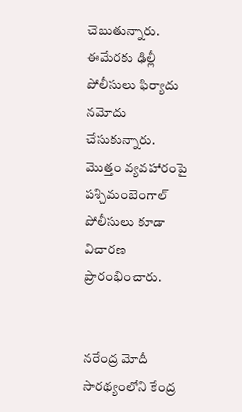చెబుతున్నారు. ఈమేరకు ఢిల్లీ పోలీసులు ఫిర్యాదు నమోదు చేసుకున్నారు. మొత్తం వ్యవహారంపై పశ్చిమంబెంగాల్ పోలీసులు కూడా విచారణ ప్రారంభించారు.


నరేంద్ర మోదీ సారథ్యంలోని కేంద్ర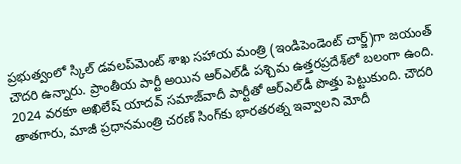ప్రభుత్వంలో స్కిల్ డవలప్‌మెంట్ శాఖ సహాయ మంత్రి (ఇండిపెండెంట్ చార్జ్)గా జయంత్ చౌదరి ఉన్నారు. ప్రాంతీయ పార్టీ అయిన ఆర్ఎల్‌డీ పశ్చిమ ఉత్తరప్రదేశ్‌లో బలంగా ఉంది. 2024 వరకూ అఖిలేష్ యాదవ్ సమాజ్‌వాదీ పార్టీతో ఆర్ఎల్‌డీ పొత్తు పెట్టుకుంది. చౌదరి తాతగారు, మాజీ ప్రధానమంత్రి చరణ్ సింగ్‌కు భారతరత్న ఇవ్వాలని మోదీ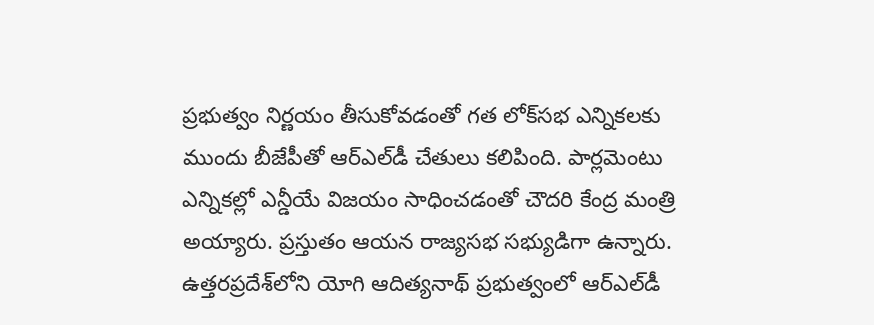ప్రభుత్వం నిర్ణయం తీసుకోవడంతో గత లోక్‌సభ ఎన్నికలకు ముందు బీజేపీతో ఆర్ఎల్‌డీ చేతులు కలిపింది. పార్లమెంటు ఎన్నికల్లో ఎన్డీయే విజయం సాధించడంతో చౌదరి కేంద్ర మంత్రి అయ్యారు. ప్రస్తుతం ఆయన రాజ్యసభ సభ్యుడిగా ఉన్నారు. ఉత్తరప్రదేశ్‌లోని యోగి ఆదిత్యనాథ్ ప్రభుత్వంలో ఆర్ఎల్‌డీ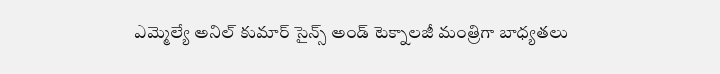ఎమ్మెల్యే అనిల్ కుమార్ సైన్స్ అండ్ టెక్నాలజీ మంత్రిగా బాధ్యతలు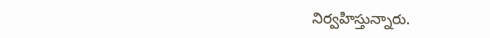నిర్వహిస్తున్నారు.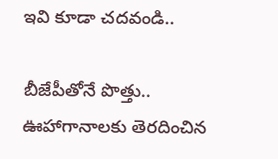ఇవి కూడా చదవండి..

బీజేపీతోనే పొత్తు.. ఊహాగానాలకు తెరదించిన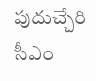పుదుచ్చేరి సీఎం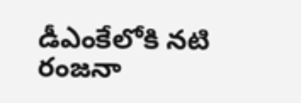డీఎంకేలోకి నటి రంజనా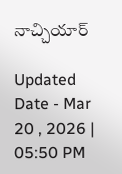నాచ్చియార్‌

Updated Date - Mar 20 , 2026 | 05:50 PM